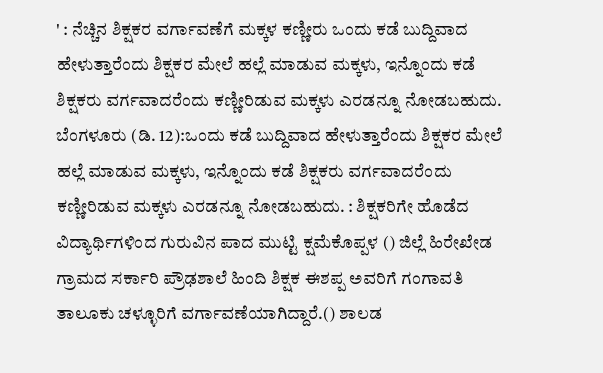' : ನೆಚ್ಚಿನ ಶಿಕ್ಷಕರ ವರ್ಗಾವಣೆಗೆ ಮಕ್ಕಳ ಕಣ್ಣೀರು ಒಂದು ಕಡೆ ಬುದ್ದಿವಾದ ಹೇಳುತ್ತಾರೆಂದು ಶಿಕ್ಷಕರ ಮೇಲೆ ಹಲ್ಲೆ ಮಾಡುವ ಮಕ್ಕಳು, ಇನ್ನೊಂದು ಕಡೆ ಶಿಕ್ಷಕರು ವರ್ಗವಾದರೆಂದು ಕಣ್ಣೀರಿಡುವ ಮಕ್ಕಳು ಎರಡನ್ನೂ ನೋಡಬಹುದು. ಬೆಂಗಳೂರು (ಡಿ. 12):ಒಂದು ಕಡೆ ಬುದ್ದಿವಾದ ಹೇಳುತ್ತಾರೆಂದು ಶಿಕ್ಷಕರ ಮೇಲೆ ಹಲ್ಲೆ ಮಾಡುವ ಮಕ್ಕಳು, ಇನ್ನೊಂದು ಕಡೆ ಶಿಕ್ಷಕರು ವರ್ಗವಾದರೆಂದು ಕಣ್ಣೀರಿಡುವ ಮಕ್ಕಳು ಎರಡನ್ನೂ ನೋಡಬಹುದು. : ಶಿಕ್ಷಕರಿಗೇ ಹೊಡೆದ ವಿದ್ಯಾರ್ಥಿಗಳಿಂದ ಗುರುವಿನ ಪಾದ ಮುಟ್ಟಿ ಕ್ಷಮೆಕೊಪ್ಪಳ () ಜಿಲ್ಲೆ ಹಿರೇಖೇಡ ಗ್ರಾಮದ ಸರ್ಕಾರಿ ಪ್ರೌಢಶಾಲೆ ಹಿಂದಿ ಶಿಕ್ಷಕ ಈಶಪ್ಪ ಅವರಿಗೆ ಗಂಗಾವತಿ ತಾಲೂಕು ಚಳ್ಳೂರಿಗೆ ವರ್ಗಾವಣೆಯಾಗಿದ್ದಾರೆ.() ಶಾಲಡ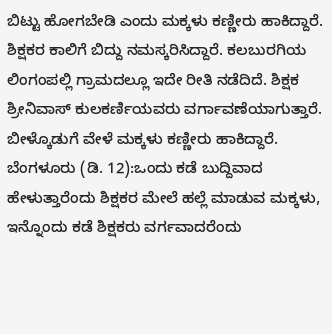ಬಿಟ್ಟು ಹೋಗಬೇಡಿ ಎಂದು ಮಕ್ಕಳು ಕಣ್ಣೀರು ಹಾಕಿದ್ದಾರೆ. ಶಿಕ್ಷಕರ ಕಾಲಿಗೆ ಬಿದ್ದು ನಮಸ್ಕರಿಸಿದ್ದಾರೆ. ಕಲಬುರಗಿಯ ಲಿಂಗಂಪಲ್ಲಿ ಗ್ರಾಮದಲ್ಲೂ ಇದೇ ರೀತಿ ನಡೆದಿದೆ. ಶಿಕ್ಷಕ ಶ್ರೀನಿವಾಸ್ ಕುಲಕರ್ಣಿಯವರು ವರ್ಗಾವಣೆಯಾಗುತ್ತಾರೆ. ಬೀಳ್ಕೊಡುಗೆ ವೇಳೆ ಮಕ್ಕಳು ಕಣ್ಣೀರು ಹಾಕಿದ್ದಾರೆ. ಬೆಂಗಳೂರು (ಡಿ. 12):ಒಂದು ಕಡೆ ಬುದ್ದಿವಾದ ಹೇಳುತ್ತಾರೆಂದು ಶಿಕ್ಷಕರ ಮೇಲೆ ಹಲ್ಲೆ ಮಾಡುವ ಮಕ್ಕಳು, ಇನ್ನೊಂದು ಕಡೆ ಶಿಕ್ಷಕರು ವರ್ಗವಾದರೆಂದು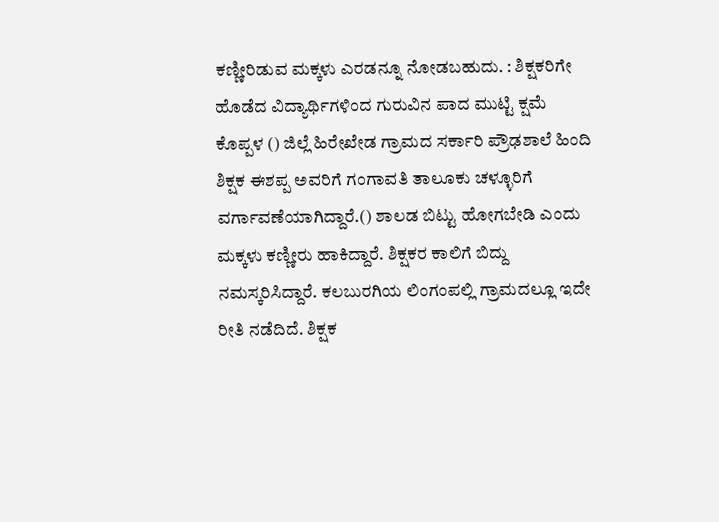ಕಣ್ಣೀರಿಡುವ ಮಕ್ಕಳು ಎರಡನ್ನೂ ನೋಡಬಹುದು. : ಶಿಕ್ಷಕರಿಗೇ ಹೊಡೆದ ವಿದ್ಯಾರ್ಥಿಗಳಿಂದ ಗುರುವಿನ ಪಾದ ಮುಟ್ಟಿ ಕ್ಷಮೆ ಕೊಪ್ಪಳ () ಜಿಲ್ಲೆ ಹಿರೇಖೇಡ ಗ್ರಾಮದ ಸರ್ಕಾರಿ ಪ್ರೌಢಶಾಲೆ ಹಿಂದಿ ಶಿಕ್ಷಕ ಈಶಪ್ಪ ಅವರಿಗೆ ಗಂಗಾವತಿ ತಾಲೂಕು ಚಳ್ಳೂರಿಗೆ ವರ್ಗಾವಣೆಯಾಗಿದ್ದಾರೆ.() ಶಾಲಡ ಬಿಟ್ಟು ಹೋಗಬೇಡಿ ಎಂದು ಮಕ್ಕಳು ಕಣ್ಣೀರು ಹಾಕಿದ್ದಾರೆ. ಶಿಕ್ಷಕರ ಕಾಲಿಗೆ ಬಿದ್ದು ನಮಸ್ಕರಿಸಿದ್ದಾರೆ. ಕಲಬುರಗಿಯ ಲಿಂಗಂಪಲ್ಲಿ ಗ್ರಾಮದಲ್ಲೂ ಇದೇ ರೀತಿ ನಡೆದಿದೆ. ಶಿಕ್ಷಕ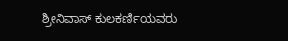ಶ್ರೀನಿವಾಸ್ ಕುಲಕರ್ಣಿಯವರು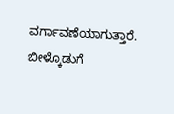ವರ್ಗಾವಣೆಯಾಗುತ್ತಾರೆ. ಬೀಳ್ಕೊಡುಗೆ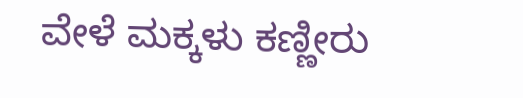ವೇಳೆ ಮಕ್ಕಳು ಕಣ್ಣೀರು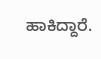ಹಾಕಿದ್ದಾರೆ.